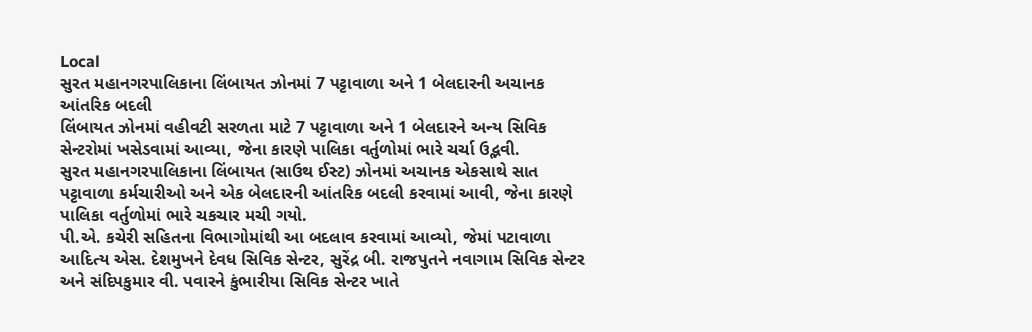Local
સુરત મહાનગરપાલિકાના લિંબાયત ઝોનમાં 7 પટ્ટાવાળા અને 1 બેલદારની અચાનક આંતરિક બદલી
લિંબાયત ઝોનમાં વહીવટી સરળતા માટે 7 પટ્ટાવાળા અને 1 બેલદારને અન્ય સિવિક સેન્ટરોમાં ખસેડવામાં આવ્યા, જેના કારણે પાલિકા વર્તુળોમાં ભારે ચર્ચા ઉદ્ભવી.
સુરત મહાનગરપાલિકાના લિંબાયત (સાઉથ ઈસ્ટ) ઝોનમાં અચાનક એકસાથે સાત પટ્ટાવાળા કર્મચારીઓ અને એક બેલદારની આંતરિક બદલી કરવામાં આવી, જેના કારણે પાલિકા વર્તુળોમાં ભારે ચકચાર મચી ગયો.
પી.એ. કચેરી સહિતના વિભાગોમાંથી આ બદલાવ કરવામાં આવ્યો, જેમાં પટાવાળા આદિત્ય એસ. દેશમુખને દેવધ સિવિક સેન્ટર, સુરેંદ્ર બી. રાજપુતને નવાગામ સિવિક સેન્ટર અને સંદિપકુમાર વી. પવારને કુંભારીયા સિવિક સેન્ટર ખાતે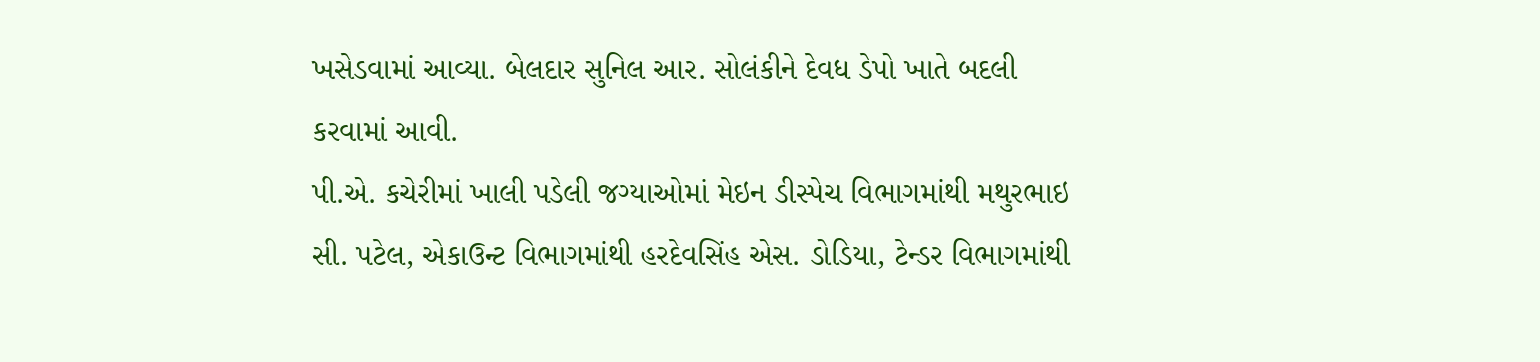ખસેડવામાં આવ્યા. બેલદાર સુનિલ આર. સોલંકીને દેવધ ડેપો ખાતે બદલી કરવામાં આવી.
પી.એ. કચેરીમાં ખાલી પડેલી જગ્યાઓમાં મેઇન ડીસ્પેચ વિભાગમાંથી મથુરભાઇ સી. પટેલ, એકાઉન્ટ વિભાગમાંથી હરદેવસિંહ એસ. ડોડિયા, ટેન્ડર વિભાગમાંથી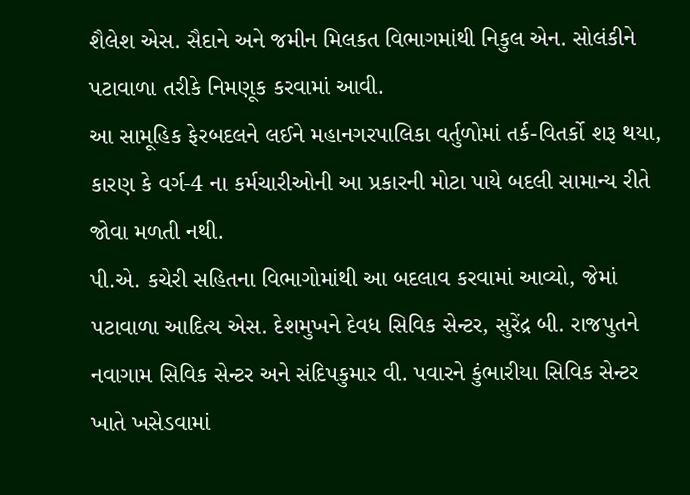શૈલેશ એસ. સૈદાને અને જમીન મિલકત વિભાગમાંથી નિકુલ એન. સોલંકીને પટાવાળા તરીકે નિમણૂક કરવામાં આવી.
આ સામૂહિક ફેરબદલને લઈને મહાનગરપાલિકા વર્તુળોમાં તર્ક-વિતર્કો શરૂ થયા, કારણ કે વર્ગ‑4 ના કર્મચારીઓની આ પ્રકારની મોટા પાયે બદલી સામાન્ય રીતે જોવા મળતી નથી.
પી.એ. કચેરી સહિતના વિભાગોમાંથી આ બદલાવ કરવામાં આવ્યો, જેમાં પટાવાળા આદિત્ય એસ. દેશમુખને દેવધ સિવિક સેન્ટર, સુરેંદ્ર બી. રાજપુતને નવાગામ સિવિક સેન્ટર અને સંદિપકુમાર વી. પવારને કુંભારીયા સિવિક સેન્ટર ખાતે ખસેડવામાં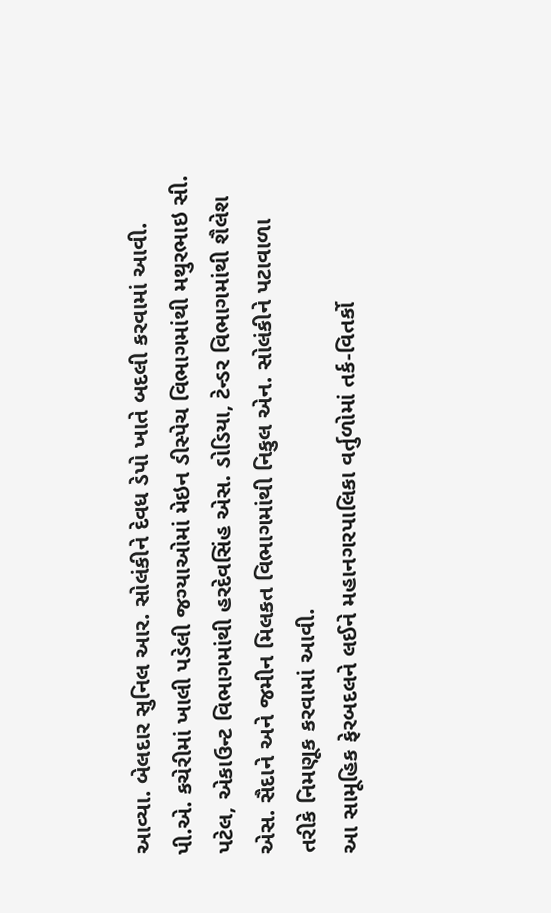આવ્યા. બેલદાર સુનિલ આર. સોલંકીને દેવધ ડેપો ખાતે બદલી કરવામાં આવી.
પી.એ. કચેરીમાં ખાલી પડેલી જગ્યાઓમાં મેઇન ડીસ્પેચ વિભાગમાંથી મથુરભાઇ સી. પટેલ, એકાઉન્ટ વિભાગમાંથી હરદેવસિંહ એસ. ડોડિયા, ટેન્ડર વિભાગમાંથી શૈલેશ એસ. સૈદાને અને જમીન મિલકત વિભાગમાંથી નિકુલ એન. સોલંકીને પટાવાળા તરીકે નિમણૂક કરવામાં આવી.
આ સામૂહિક ફેરબદલને લઈને મહાનગરપાલિકા વર્તુળોમાં તર્ક-વિતર્કો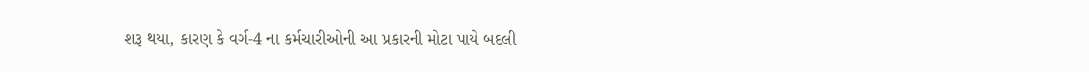શરૂ થયા, કારણ કે વર્ગ‑4 ના કર્મચારીઓની આ પ્રકારની મોટા પાયે બદલી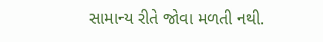સામાન્ય રીતે જોવા મળતી નથી.